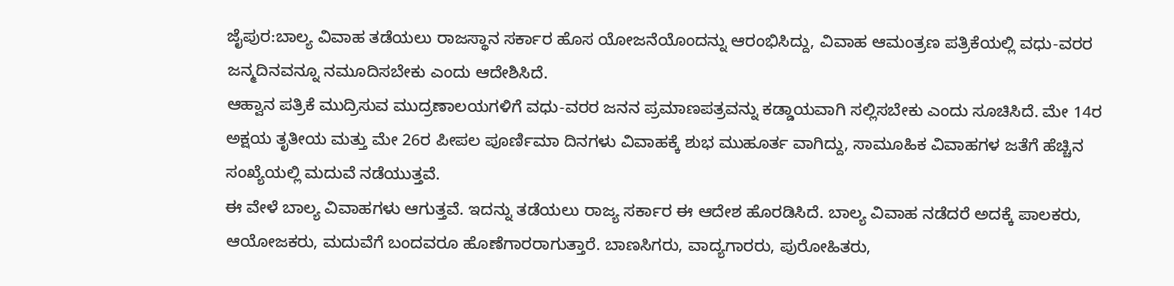ಜೈಪುರ:ಬಾಲ್ಯ ವಿವಾಹ ತಡೆಯಲು ರಾಜಸ್ಥಾನ ಸರ್ಕಾರ ಹೊಸ ಯೋಜನೆಯೊಂದನ್ನು ಆರಂಭಿಸಿದ್ದು, ವಿವಾಹ ಆಮಂತ್ರಣ ಪತ್ರಿಕೆಯಲ್ಲಿ ವಧು-ವರರ ಜನ್ಮದಿನವನ್ನೂ ನಮೂದಿಸಬೇಕು ಎಂದು ಆದೇಶಿಸಿದೆ.
ಆಹ್ವಾನ ಪತ್ರಿಕೆ ಮುದ್ರಿಸುವ ಮುದ್ರಣಾಲಯಗಳಿಗೆ ವಧು-ವರರ ಜನನ ಪ್ರಮಾಣಪತ್ರವನ್ನು ಕಡ್ಡಾಯವಾಗಿ ಸಲ್ಲಿಸಬೇಕು ಎಂದು ಸೂಚಿಸಿದೆ. ಮೇ 14ರ ಅಕ್ಷಯ ತೃತೀಯ ಮತ್ತು ಮೇ 26ರ ಪೀಪಲ ಪೂರ್ಣಿಮಾ ದಿನಗಳು ವಿವಾಹಕ್ಕೆ ಶುಭ ಮುಹೂರ್ತ ವಾಗಿದ್ದು, ಸಾಮೂಹಿಕ ವಿವಾಹಗಳ ಜತೆಗೆ ಹೆಚ್ಚಿನ ಸಂಖ್ಯೆಯಲ್ಲಿ ಮದುವೆ ನಡೆಯುತ್ತವೆ.
ಈ ವೇಳೆ ಬಾಲ್ಯ ವಿವಾಹಗಳು ಆಗುತ್ತವೆ. ಇದನ್ನು ತಡೆಯಲು ರಾಜ್ಯ ಸರ್ಕಾರ ಈ ಆದೇಶ ಹೊರಡಿಸಿದೆ. ಬಾಲ್ಯ ವಿವಾಹ ನಡೆದರೆ ಅದಕ್ಕೆ ಪಾಲಕರು, ಆಯೋಜಕರು, ಮದುವೆಗೆ ಬಂದವರೂ ಹೊಣೆಗಾರರಾಗುತ್ತಾರೆ. ಬಾಣಸಿಗರು, ವಾದ್ಯಗಾರರು, ಪುರೋಹಿತರು,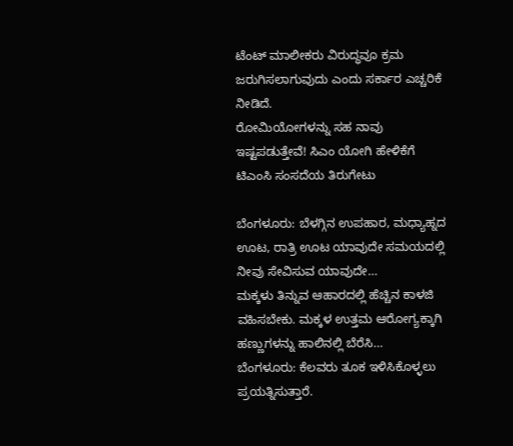ಟೆಂಟ್ ಮಾಲೀಕರು ವಿರುದ್ಧವೂ ಕ್ರಮ ಜರುಗಿಸಲಾಗುವುದು ಎಂದು ಸರ್ಕಾರ ಎಚ್ಚರಿಕೆ ನೀಡಿದೆ.
ರೋಮಿಯೋಗಳನ್ನು ಸಹ ನಾವು ಇಷ್ಟಪಡುತ್ತೇವೆ! ಸಿಎಂ ಯೋಗಿ ಹೇಳಿಕೆಗೆ ಟಿಎಂಸಿ ಸಂಸದೆಯ ತಿರುಗೇಟು

ಬೆಂಗಳೂರು: ಬೆಳಗ್ಗಿನ ಉಪಹಾರ, ಮಧ್ಯಾಹ್ನದ ಊಟ, ರಾತ್ರಿ ಊಟ ಯಾವುದೇ ಸಮಯದಲ್ಲಿ ನೀವು ಸೇವಿಸುವ ಯಾವುದೇ…
ಮಕ್ಕಳು ತಿನ್ನುವ ಆಹಾರದಲ್ಲಿ ಹೆಚ್ಚಿನ ಕಾಳಜಿ ವಹಿಸಬೇಕು. ಮಕ್ಕಳ ಉತ್ತಮ ಆರೋಗ್ಯಕ್ಕಾಗಿ ಹಣ್ಣುಗಳನ್ನು ಹಾಲಿನಲ್ಲಿ ಬೆರೆಸಿ…
ಬೆಂಗಳೂರು: ಕೆಲವರು ತೂಕ ಇಳಿಸಿಕೊಳ್ಳಲು ಪ್ರಯತ್ನಿಸುತ್ತಾರೆ.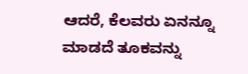ಆದರೆ, ಕೆಲವರು ಏನನ್ನೂ ಮಾಡದೆ ತೂಕವನ್ನು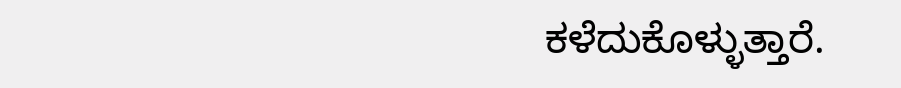ಕಳೆದುಕೊಳ್ಳುತ್ತಾರೆ.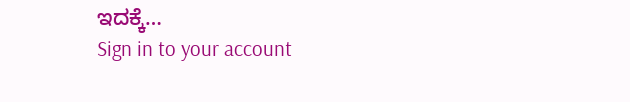ಇದಕ್ಕೆ…
Sign in to your account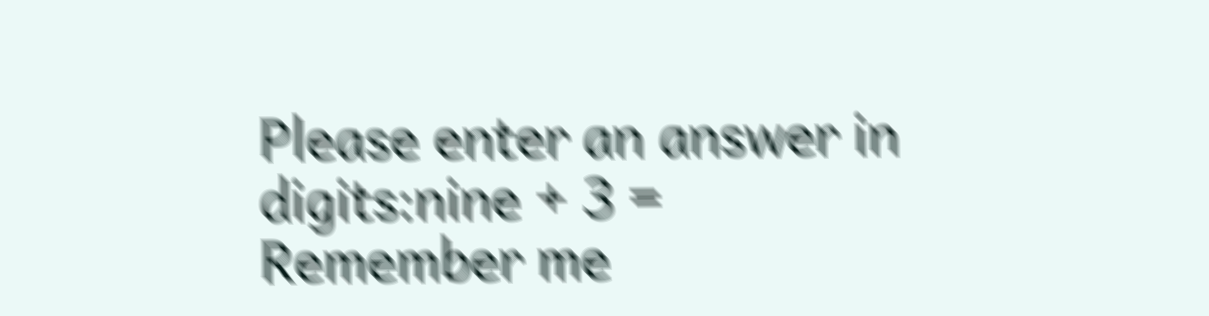Please enter an answer in digits:nine + 3 =
Remember me